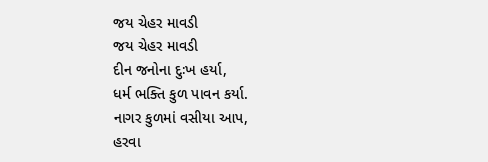જય ચેહર માવડી
જય ચેહર માવડી
દીન જનોના દુઃખ હર્યા,
ધર્મ ભક્તિ કુળ પાવન કર્યા.
નાગર કુળમાં વસીયા આપ,
હરવા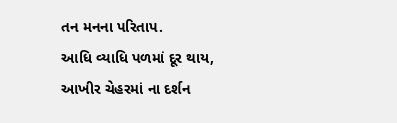તન મનના પરિતાપ.
આધિ વ્યાધિ પળમાં દૂર થાય,
આખીર ચેહરમાં ના દર્શન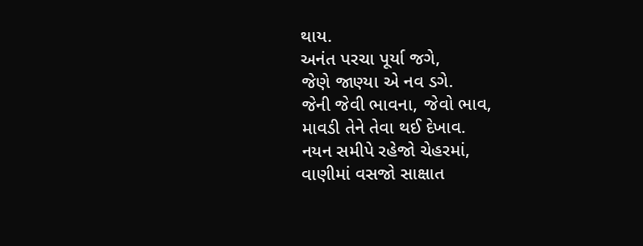થાય.
અનંત પરચા પૂર્યા જગે,
જેણે જાણ્યા એ નવ ડગે.
જેની જેવી ભાવના, જેવો ભાવ,
માવડી તેને તેવા થઈ દેખાવ.
નયન સમીપે રહેજો ચેહરમાં,
વાણીમાં વસજો સાક્ષાત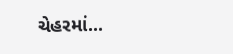ચેહરમાં...